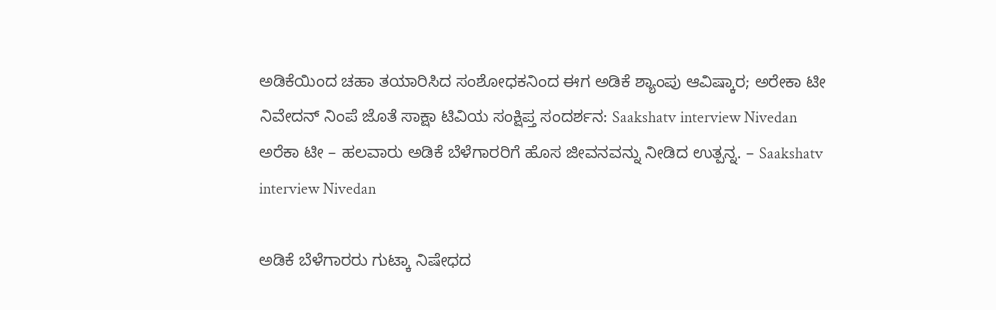ಅಡಿಕೆಯಿಂದ ಚಹಾ ತಯಾರಿಸಿದ ಸಂಶೋಧಕನಿಂದ ಈಗ ಅಡಿಕೆ ಶ್ಯಾಂಪು ಆವಿಷ್ಕಾರ; ಅರೇಕಾ ಟೀ ನಿವೇದನ್ ನಿಂಪೆ ಜೊತೆ ಸಾಕ್ಷಾ ಟಿವಿಯ ಸಂಕ್ಷಿಪ್ತ ಸಂದರ್ಶನ: Saakshatv interview Nivedan
ಅರೆಕಾ ಟೀ – ಹಲವಾರು ಅಡಿಕೆ ಬೆಳೆಗಾರರಿಗೆ ಹೊಸ ಜೀವನವನ್ನು ನೀಡಿದ ಉತ್ಪನ್ನ. – Saakshatv interview Nivedan

ಅಡಿಕೆ ಬೆಳೆಗಾರರು ಗುಟ್ಕಾ ನಿಷೇಧದ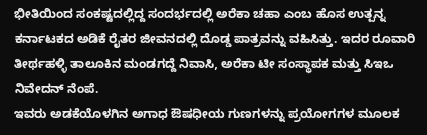ಭೀತಿಯಿಂದ ಸಂಕಷ್ಟದಲ್ಲಿದ್ದ ಸಂದರ್ಭದಲ್ಲಿ ಅರೆಕಾ ಚಹಾ ಎಂಬ ಹೊಸ ಉತ್ಪನ್ನ ಕರ್ನಾಟಕದ ಅಡಿಕೆ ರೈತರ ಜೀವನದಲ್ಲಿ ದೊಡ್ಡ ಪಾತ್ರವನ್ನು ವಹಿಸಿತ್ತು. ಇದರ ರೂವಾರಿ ತೀರ್ಥಹಳ್ಳಿ ತಾಲೂಕಿನ ಮಂಡಗದ್ದೆ ನಿವಾಸಿ, ಅರೆಕಾ ಟೀ ಸಂಸ್ಥಾಪಕ ಮತ್ತು ಸಿಇಒ ನಿವೇದನ್ ನೆಂಪೆ.
ಇವರು ಅಡಕೆಯೊಳಗಿನ ಅಗಾಧ ಔಷಧೀಯ ಗುಣಗಳನ್ನು ಪ್ರಯೋಗಗಳ ಮೂಲಕ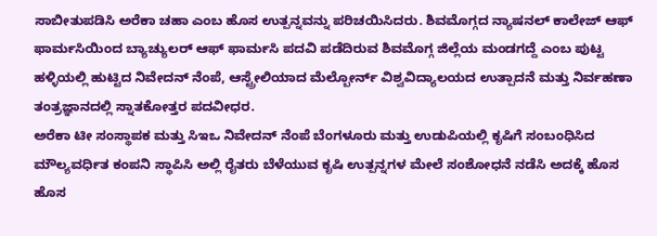ಸಾಬೀತುಪಡಿಸಿ ಅರೆಕಾ ಚಹಾ ಎಂಬ ಹೊಸ ಉತ್ಪನ್ನವನ್ನು ಪರಿಚಯಿಸಿದರು. ಶಿವಮೊಗ್ಗದ ನ್ಯಾಷನಲ್ ಕಾಲೇಜ್ ಆಫ್ ಫಾರ್ಮಸಿಯಿಂದ ಬ್ಯಾಚ್ಯುಲರ್ ಆಫ್ ಫಾರ್ಮಸಿ ಪದವಿ ಪಡೆದಿರುವ ಶಿವಮೊಗ್ಗ ಜಿಲ್ಲೆಯ ಮಂಡಗದ್ದೆ ಎಂಬ ಪುಟ್ಟ ಹಳ್ಳಿಯಲ್ಲಿ ಹುಟ್ಟಿದ ನಿವೇದನ್ ನೆಂಪೆ, ಆಸ್ಟ್ರೇಲಿಯಾದ ಮೆಲ್ಬೋರ್ನ್ ವಿಶ್ವವಿದ್ಯಾಲಯದ ಉತ್ಪಾದನೆ ಮತ್ತು ನಿರ್ವಹಣಾ ತಂತ್ರಜ್ಞಾನದಲ್ಲಿ ಸ್ನಾತಕೋತ್ತರ ಪದವೀಧರ.
ಅರೆಕಾ ಟೀ ಸಂಸ್ಥಾಪಕ ಮತ್ತು ಸಿಇಒ ನಿವೇದನ್ ನೆಂಪೆ ಬೆಂಗಳೂರು ಮತ್ತು ಉಡುಪಿಯಲ್ಲಿ ಕೃಷಿಗೆ ಸಂಬಂಧಿಸಿದ ಮೌಲ್ಯವರ್ಧಿತ ಕಂಪನಿ ಸ್ಥಾಪಿಸಿ ಅಲ್ಲಿ ರೈತರು ಬೆಳೆಯುವ ಕೃಷಿ ಉತ್ಪನ್ನಗಳ ಮೇಲೆ ಸಂಶೋಧನೆ ನಡೆಸಿ ಅದಕ್ಕೆ ಹೊಸ ಹೊಸ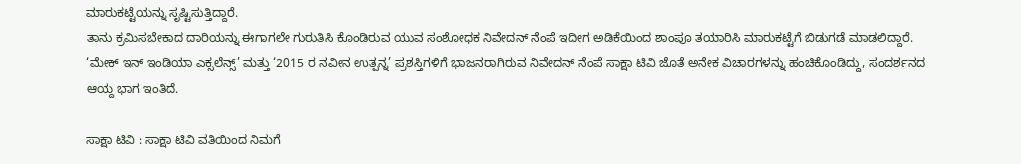ಮಾರುಕಟ್ಟೆಯನ್ನು ಸೃಷ್ಟಿಸುತ್ತಿದ್ದಾರೆ.
ತಾನು ಕ್ರಮಿಸಬೇಕಾದ ದಾರಿಯನ್ನು ಈಗಾಗಲೇ ಗುರುತಿಸಿ ಕೊಂಡಿರುವ ಯುವ ಸಂಶೋಧಕ ನಿವೇದನ್ ನೆಂಪೆ ಇದೀಗ ಅಡಿಕೆಯಿಂದ ಶಾಂಪೂ ತಯಾರಿಸಿ ಮಾರುಕಟ್ಟೆಗೆ ಬಿಡುಗಡೆ ಮಾಡಲಿದ್ದಾರೆ. ‘ಮೇಕ್ ಇನ್ ಇಂಡಿಯಾ ಎಕ್ಸಲೆನ್ಸ್’ ಮತ್ತು ‘2015 ರ ನವೀನ ಉತ್ಪನ್ನ’ ಪ್ರಶಸ್ತಿಗಳಿಗೆ ಭಾಜನರಾಗಿರುವ ನಿವೇದನ್ ನೆಂಪೆ ಸಾಕ್ಷಾ ಟಿವಿ ಜೊತೆ ಅನೇಕ ವಿಚಾರಗಳನ್ನು ಹಂಚಿಕೊಂಡಿದ್ದು, ಸಂದರ್ಶನದ ಆಯ್ದ ಭಾಗ ಇಂತಿದೆ.

ಸಾಕ್ಷಾ ಟಿವಿ : ಸಾಕ್ಷಾ ಟಿವಿ ವತಿಯಿಂದ ನಿಮಗೆ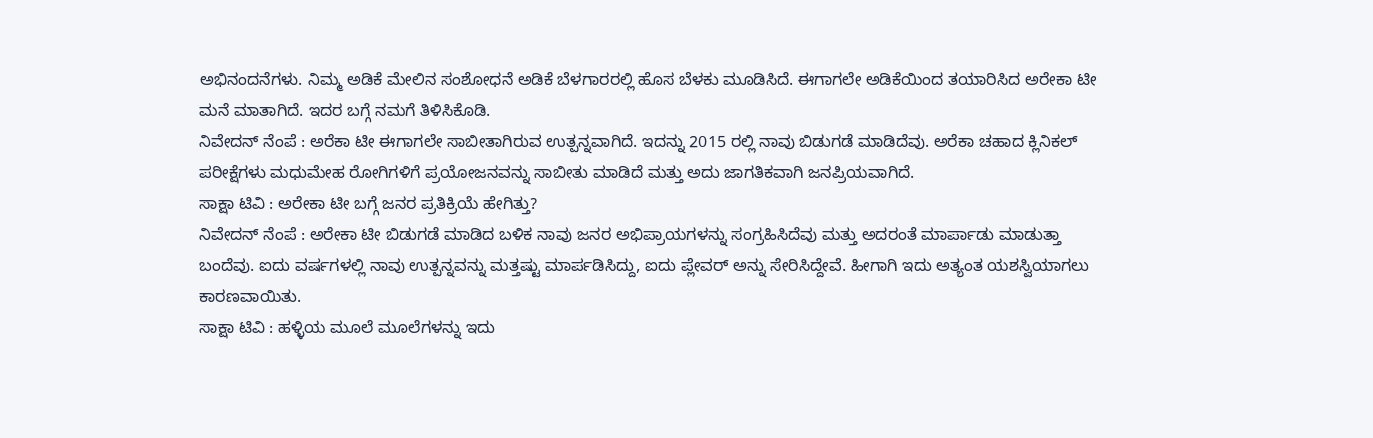ಅಭಿನಂದನೆಗಳು. ನಿಮ್ಮ ಅಡಿಕೆ ಮೇಲಿನ ಸಂಶೋಧನೆ ಅಡಿಕೆ ಬೆಳಗಾರರಲ್ಲಿ ಹೊಸ ಬೆಳಕು ಮೂಡಿಸಿದೆ. ಈಗಾಗಲೇ ಅಡಿಕೆಯಿಂದ ತಯಾರಿಸಿದ ಅರೇಕಾ ಟೀ ಮನೆ ಮಾತಾಗಿದೆ. ಇದರ ಬಗ್ಗೆ ನಮಗೆ ತಿಳಿಸಿಕೊಡಿ.
ನಿವೇದನ್ ನೆಂಪೆ : ಅರೆಕಾ ಟೀ ಈಗಾಗಲೇ ಸಾಬೀತಾಗಿರುವ ಉತ್ಪನ್ನವಾಗಿದೆ. ಇದನ್ನು 2015 ರಲ್ಲಿ ನಾವು ಬಿಡುಗಡೆ ಮಾಡಿದೆವು. ಅರೆಕಾ ಚಹಾದ ಕ್ಲಿನಿಕಲ್ ಪರೀಕ್ಷೆಗಳು ಮಧುಮೇಹ ರೋಗಿಗಳಿಗೆ ಪ್ರಯೋಜನವನ್ನು ಸಾಬೀತು ಮಾಡಿದೆ ಮತ್ತು ಅದು ಜಾಗತಿಕವಾಗಿ ಜನಪ್ರಿಯವಾಗಿದೆ.
ಸಾಕ್ಷಾ ಟಿವಿ : ಅರೇಕಾ ಟೀ ಬಗ್ಗೆ ಜನರ ಪ್ರತಿಕ್ರಿಯೆ ಹೇಗಿತ್ತು?
ನಿವೇದನ್ ನೆಂಪೆ : ಅರೇಕಾ ಟೀ ಬಿಡುಗಡೆ ಮಾಡಿದ ಬಳಿಕ ನಾವು ಜನರ ಅಭಿಪ್ರಾಯಗಳನ್ನು ಸಂಗ್ರಹಿಸಿದೆವು ಮತ್ತು ಅದರಂತೆ ಮಾರ್ಪಾಡು ಮಾಡುತ್ತಾ ಬಂದೆವು. ಐದು ವರ್ಷಗಳಲ್ಲಿ ನಾವು ಉತ್ಪನ್ನವನ್ನು ಮತ್ತಷ್ಟು ಮಾರ್ಪಡಿಸಿದ್ದು, ಐದು ಪ್ಲೇವರ್ ಅನ್ನು ಸೇರಿಸಿದ್ದೇವೆ. ಹೀಗಾಗಿ ಇದು ಅತ್ಯಂತ ಯಶಸ್ವಿಯಾಗಲು ಕಾರಣವಾಯಿತು.
ಸಾಕ್ಷಾ ಟಿವಿ : ಹಳ್ಳಿಯ ಮೂಲೆ ಮೂಲೆಗಳನ್ನು ಇದು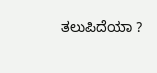ತಲುಪಿದೆಯಾ ?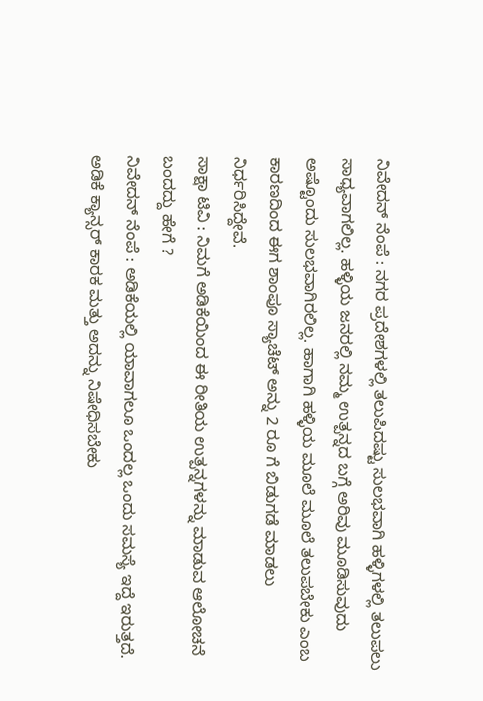ನಿವೇದನ್ ನೆಂಪೆ : ನಗರ ಪ್ರದೇಶಗಳಲ್ಲಿ ತಲುಪಿದಷ್ಟು ಸುಲಭವಾಗಿ ಹಳ್ಳಿಗಳಲ್ಲಿ ತಲುಪಲು ಸಾಧ್ಯವಾಗಲಿಲ್ಲ. ಹಳ್ಳಿಯ ಜನರಲ್ಲಿ ನಮ್ಮ ಉತ್ಪನ್ನದ ಬಗ್ಗೆ ಅರಿವು ಮೂಡಿಸುವುದು ಅಷ್ಟೊಂದು ಸುಲಭವಾಗಿರಲಿಲ್ಲ. ಹಾಗಾಗಿ ಹಳ್ಳಿಯ ಮೂಲೆ ಮೂಲೆ ತಲುಪಬೇಕು ಎಂಬ ಕಾರಣದಿಂದ ಈಗ ಶಾಂಪೂ ಸ್ಯಾಚೆಟ್ ಅನ್ನು 2 ರೂ ಗೆ ಬಿಡುಗಡೆ ಮಾಡಲು ನಿರ್ಧರಿಸಿದ್ದೇವೆ.
ಸಾಕ್ಷಾ ಟಿವಿ : ನಿಮಗೆ ಅಡಿಕೆಯಿಂದ ಈ ರೀತಿಯ ಉತ್ಪನ್ನಗಳನ್ನು ಮಾಡುವ ಆಲೋಚನೆ ಬಂದದ್ದು ಹೇಗೆ ?
ನಿವೇದನ್ ನೆಂಪೆ : ಅಡಿಕೆಯಲ್ಲಿ ಯಾವಾಗಲೂ ಒಂದಲ್ಲ ಒಂದು ಸಮಸ್ಯೆ ಇದ್ದೆ ಇರುತ್ತದೆ. ಅಡಿಕೆ ಕ್ಯಾನ್ಸರ್ ಕಾರಕ ಮತ್ತು ಅದನ್ನು ನಿಷೇಧಿಸಬೇಕು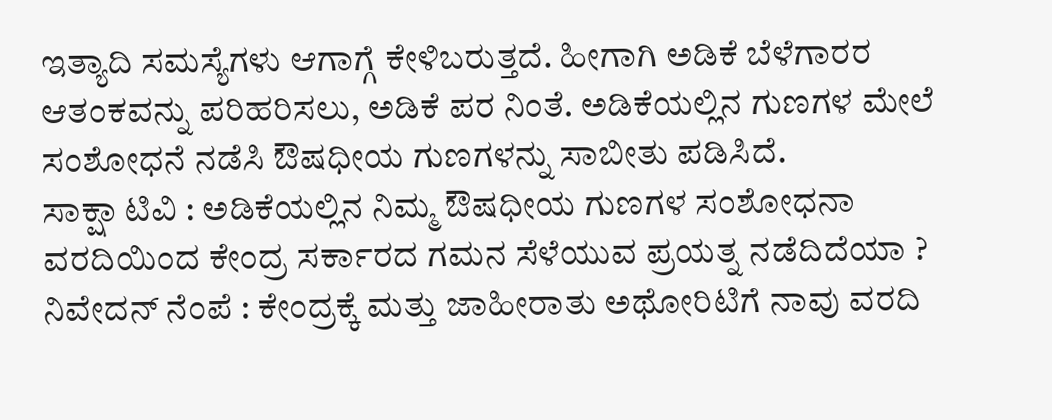ಇತ್ಯಾದಿ ಸಮಸ್ಯೆಗಳು ಆಗಾಗ್ಗೆ ಕೇಳಿಬರುತ್ತದೆ. ಹೀಗಾಗಿ ಅಡಿಕೆ ಬೆಳೆಗಾರರ ಆತಂಕವನ್ನು ಪರಿಹರಿಸಲು, ಅಡಿಕೆ ಪರ ನಿಂತೆ. ಅಡಿಕೆಯಲ್ಲಿನ ಗುಣಗಳ ಮೇಲೆ ಸಂಶೋಧನೆ ನಡೆಸಿ ಔಷಧೀಯ ಗುಣಗಳನ್ನು ಸಾಬೀತು ಪಡಿಸಿದೆ.
ಸಾಕ್ಷಾ ಟಿವಿ : ಅಡಿಕೆಯಲ್ಲಿನ ನಿಮ್ಮ ಔಷಧೀಯ ಗುಣಗಳ ಸಂಶೋಧನಾ ವರದಿಯಿಂದ ಕೇಂದ್ರ ಸರ್ಕಾರದ ಗಮನ ಸೆಳೆಯುವ ಪ್ರಯತ್ನ ನಡೆದಿದೆಯಾ ?
ನಿವೇದನ್ ನೆಂಪೆ : ಕೇಂದ್ರಕ್ಕೆ ಮತ್ತು ಜಾಹೀರಾತು ಅಥೋರಿಟಿಗೆ ನಾವು ವರದಿ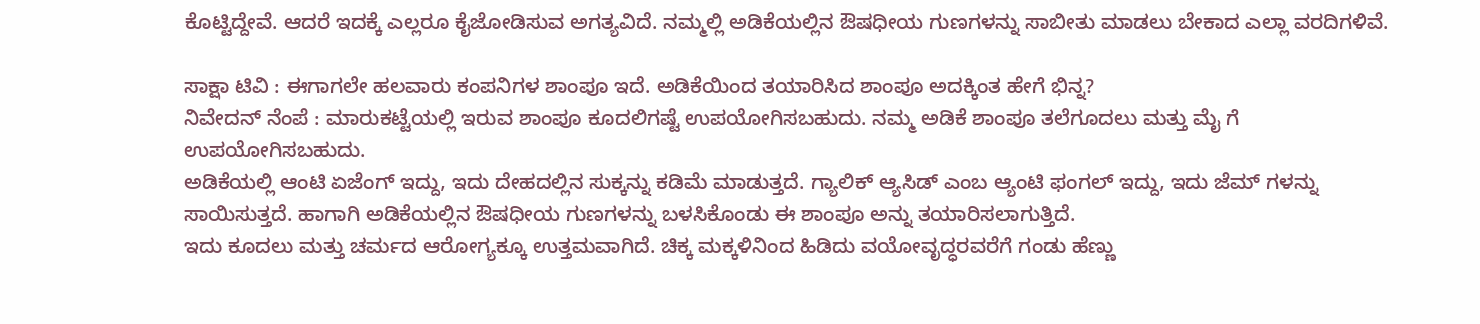ಕೊಟ್ಟಿದ್ದೇವೆ. ಆದರೆ ಇದಕ್ಕೆ ಎಲ್ಲರೂ ಕೈಜೋಡಿಸುವ ಅಗತ್ಯವಿದೆ. ನಮ್ಮಲ್ಲಿ ಅಡಿಕೆಯಲ್ಲಿನ ಔಷಧೀಯ ಗುಣಗಳನ್ನು ಸಾಬೀತು ಮಾಡಲು ಬೇಕಾದ ಎಲ್ಲಾ ವರದಿಗಳಿವೆ.

ಸಾಕ್ಷಾ ಟಿವಿ : ಈಗಾಗಲೇ ಹಲವಾರು ಕಂಪನಿಗಳ ಶಾಂಪೂ ಇದೆ. ಅಡಿಕೆಯಿಂದ ತಯಾರಿಸಿದ ಶಾಂಪೂ ಅದಕ್ಕಿಂತ ಹೇಗೆ ಭಿನ್ನ?
ನಿವೇದನ್ ನೆಂಪೆ : ಮಾರುಕಟ್ಟೆಯಲ್ಲಿ ಇರುವ ಶಾಂಪೂ ಕೂದಲಿಗಷ್ಟೆ ಉಪಯೋಗಿಸಬಹುದು. ನಮ್ಮ ಅಡಿಕೆ ಶಾಂಪೂ ತಲೆಗೂದಲು ಮತ್ತು ಮೈ ಗೆ ಉಪಯೋಗಿಸಬಹುದು.
ಅಡಿಕೆಯಲ್ಲಿ ಆಂಟಿ ಏಜೆಂಗ್ ಇದ್ದು, ಇದು ದೇಹದಲ್ಲಿನ ಸುಕ್ಕನ್ನು ಕಡಿಮೆ ಮಾಡುತ್ತದೆ. ಗ್ಯಾಲಿಕ್ ಆ್ಯಸಿಡ್ ಎಂಬ ಆ್ಯಂಟಿ ಫಂಗಲ್ ಇದ್ದು, ಇದು ಜೆಮ್ ಗಳನ್ನು ಸಾಯಿಸುತ್ತದೆ. ಹಾಗಾಗಿ ಅಡಿಕೆಯಲ್ಲಿನ ಔಷಧೀಯ ಗುಣಗಳನ್ನು ಬಳಸಿಕೊಂಡು ಈ ಶಾಂಪೂ ಅನ್ನು ತಯಾರಿಸಲಾಗುತ್ತಿದೆ.
ಇದು ಕೂದಲು ಮತ್ತು ಚರ್ಮದ ಆರೋಗ್ಯಕ್ಕೂ ಉತ್ತಮವಾಗಿದೆ. ಚಿಕ್ಕ ಮಕ್ಕಳಿನಿಂದ ಹಿಡಿದು ವಯೋವೃದ್ಧರವರೆಗೆ ಗಂಡು ಹೆಣ್ಣು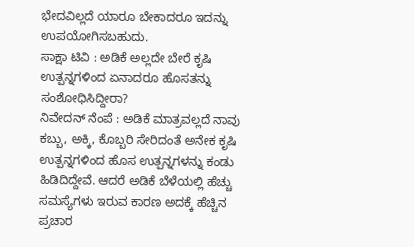ಭೇದವಿಲ್ಲದೆ ಯಾರೂ ಬೇಕಾದರೂ ಇದನ್ನು ಉಪಯೋಗಿಸಬಹುದು.
ಸಾಕ್ಷಾ ಟಿವಿ : ಅಡಿಕೆ ಅಲ್ಲದೇ ಬೇರೆ ಕೃಷಿ ಉತ್ಪನ್ನಗಳಿಂದ ಏನಾದರೂ ಹೊಸತನ್ನು ಸಂಶೋಧಿಸಿದ್ದೀರಾ?
ನಿವೇದನ್ ನೆಂಪೆ : ಅಡಿಕೆ ಮಾತ್ರವಲ್ಲದೆ ನಾವು ಕಬ್ಬು, ಅಕ್ಕಿ, ಕೊಬ್ಬರಿ ಸೇರಿದಂತೆ ಅನೇಕ ಕೃಷಿ ಉತ್ಪನ್ನಗಳಿಂದ ಹೊಸ ಉತ್ಪನ್ನಗಳನ್ನು ಕಂಡು ಹಿಡಿದಿದ್ದೇವೆ. ಆದರೆ ಅಡಿಕೆ ಬೆಳೆಯಲ್ಲಿ ಹೆಚ್ಚು ಸಮಸ್ಯೆಗಳು ಇರುವ ಕಾರಣ ಅದಕ್ಕೆ ಹೆಚ್ಚಿನ ಪ್ರಚಾರ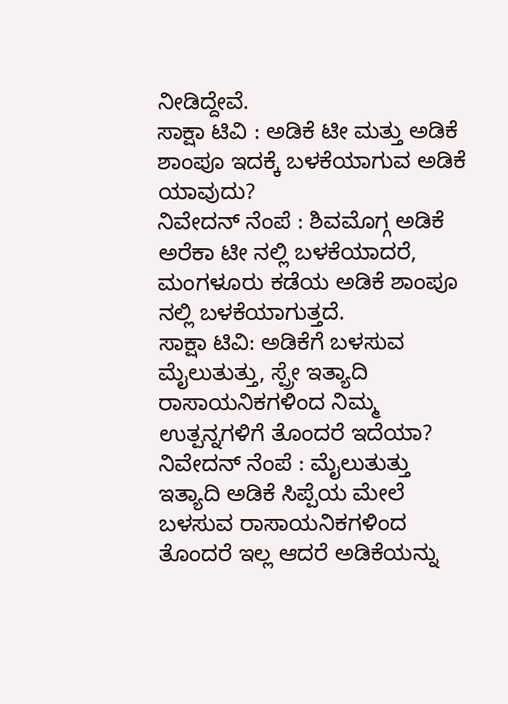ನೀಡಿದ್ದೇವೆ.
ಸಾಕ್ಷಾ ಟಿವಿ : ಅಡಿಕೆ ಟೀ ಮತ್ತು ಅಡಿಕೆ ಶಾಂಪೂ ಇದಕ್ಕೆ ಬಳಕೆಯಾಗುವ ಅಡಿಕೆ ಯಾವುದು?
ನಿವೇದನ್ ನೆಂಪೆ : ಶಿವಮೊಗ್ಗ ಅಡಿಕೆ ಅರೆಕಾ ಟೀ ನಲ್ಲಿ ಬಳಕೆಯಾದರೆ, ಮಂಗಳೂರು ಕಡೆಯ ಅಡಿಕೆ ಶಾಂಪೂ ನಲ್ಲಿ ಬಳಕೆಯಾಗುತ್ತದೆ.
ಸಾಕ್ಷಾ ಟಿವಿ: ಅಡಿಕೆಗೆ ಬಳಸುವ ಮೈಲುತುತ್ತು, ಸ್ಪ್ರೇ ಇತ್ಯಾದಿ ರಾಸಾಯನಿಕಗಳಿಂದ ನಿಮ್ಮ ಉತ್ಪನ್ನಗಳಿಗೆ ತೊಂದರೆ ಇದೆಯಾ?
ನಿವೇದನ್ ನೆಂಪೆ : ಮೈಲುತುತ್ತು ಇತ್ಯಾದಿ ಅಡಿಕೆ ಸಿಪ್ಪೆಯ ಮೇಲೆ ಬಳಸುವ ರಾಸಾಯನಿಕಗಳಿಂದ ತೊಂದರೆ ಇಲ್ಲ ಆದರೆ ಅಡಿಕೆಯನ್ನು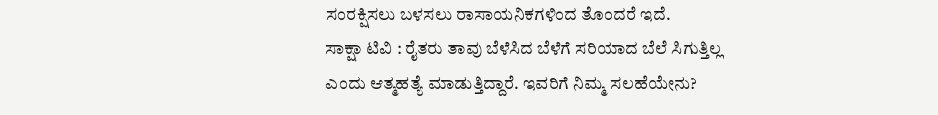ಸಂರಕ್ಷಿಸಲು ಬಳಸಲು ರಾಸಾಯನಿಕಗಳಿಂದ ತೊಂದರೆ ಇದೆ.
ಸಾಕ್ಷಾ ಟಿವಿ : ರೈತರು ತಾವು ಬೆಳೆಸಿದ ಬೆಳೆಗೆ ಸರಿಯಾದ ಬೆಲೆ ಸಿಗುತ್ತಿಲ್ಲ ಎಂದು ಆತ್ಮಹತ್ಯೆ ಮಾಡುತ್ತಿದ್ದಾರೆ. ಇವರಿಗೆ ನಿಮ್ಮ ಸಲಹೆಯೇನು?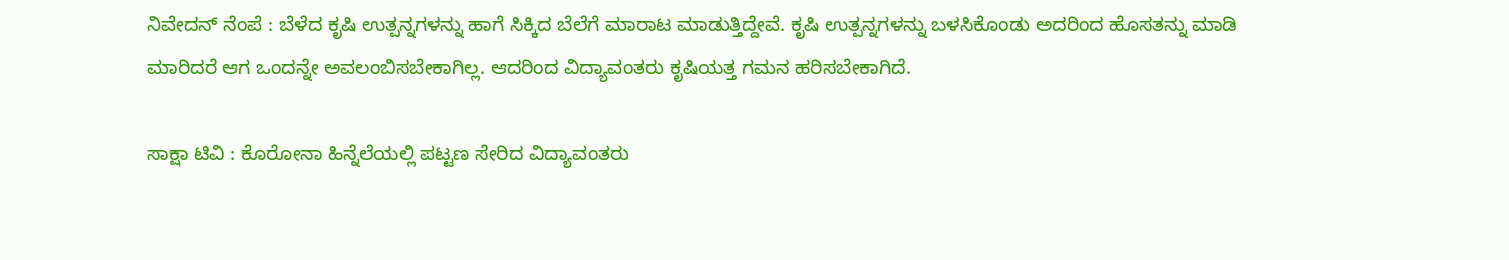ನಿವೇದನ್ ನೆಂಪೆ : ಬೆಳೆದ ಕೃಷಿ ಉತ್ಪನ್ನಗಳನ್ನು ಹಾಗೆ ಸಿಕ್ಕಿದ ಬೆಲೆಗೆ ಮಾರಾಟ ಮಾಡುತ್ತಿದ್ದೇವೆ. ಕೃಷಿ ಉತ್ಪನ್ನಗಳನ್ನು ಬಳಸಿಕೊಂಡು ಅದರಿಂದ ಹೊಸತನ್ನು ಮಾಡಿ ಮಾರಿದರೆ ಆಗ ಒಂದನ್ನೇ ಅವಲಂಬಿಸಬೇಕಾಗಿಲ್ಲ. ಆದರಿಂದ ವಿದ್ಯಾವಂತರು ಕೃಷಿಯತ್ತ ಗಮನ ಹರಿಸಬೇಕಾಗಿದೆ.

ಸಾಕ್ಷಾ ಟಿವಿ : ಕೊರೋನಾ ಹಿನ್ನೆಲೆಯಲ್ಲಿ ಪಟ್ಟಣ ಸೇರಿದ ವಿದ್ಯಾವಂತರು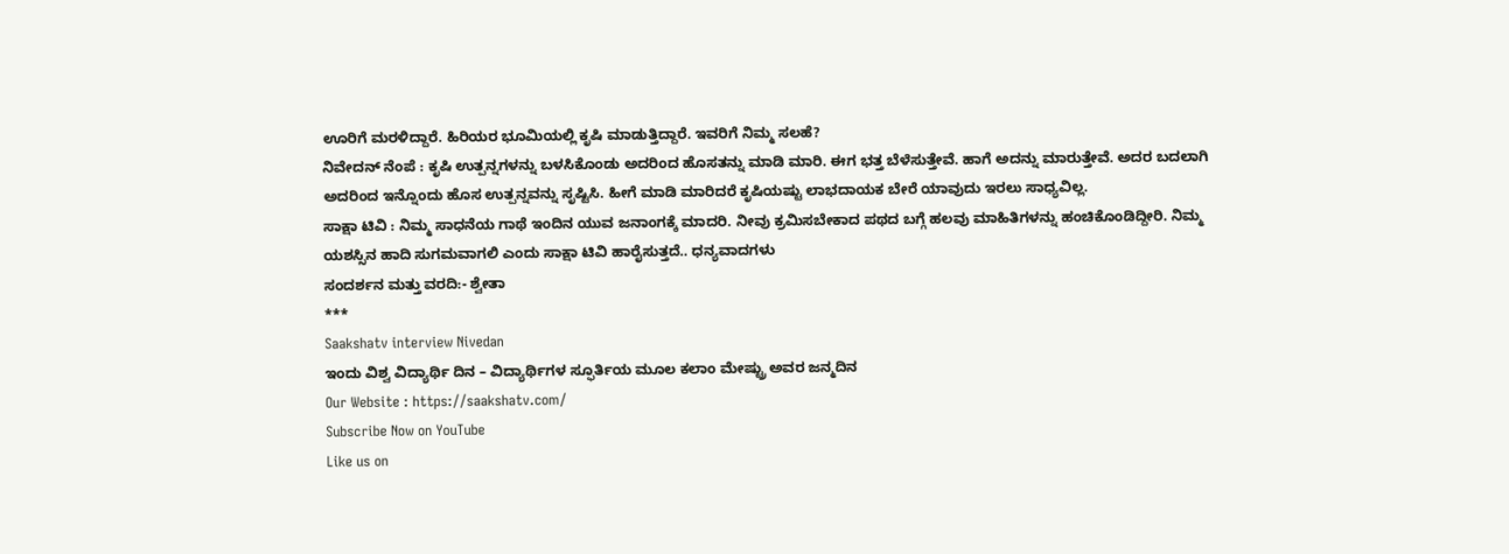ಊರಿಗೆ ಮರಳಿದ್ದಾರೆ. ಹಿರಿಯರ ಭೂಮಿಯಲ್ಲಿ ಕೃಷಿ ಮಾಡುತ್ತಿದ್ದಾರೆ. ಇವರಿಗೆ ನಿಮ್ಮ ಸಲಹೆ?
ನಿವೇದನ್ ನೆಂಪೆ : ಕೃಷಿ ಉತ್ಪನ್ನಗಳನ್ನು ಬಳಸಿಕೊಂಡು ಅದರಿಂದ ಹೊಸತನ್ನು ಮಾಡಿ ಮಾರಿ. ಈಗ ಭತ್ತ ಬೆಳೆಸುತ್ತೇವೆ. ಹಾಗೆ ಅದನ್ನು ಮಾರುತ್ತೇವೆ. ಅದರ ಬದಲಾಗಿ ಅದರಿಂದ ಇನ್ನೊಂದು ಹೊಸ ಉತ್ಪನ್ನವನ್ನು ಸೃಷ್ಟಿಸಿ. ಹೀಗೆ ಮಾಡಿ ಮಾರಿದರೆ ಕೃಷಿಯಷ್ಟು ಲಾಭದಾಯಕ ಬೇರೆ ಯಾವುದು ಇರಲು ಸಾಧ್ಯವಿಲ್ಲ.
ಸಾಕ್ಷಾ ಟಿವಿ : ನಿಮ್ಮ ಸಾಧನೆಯ ಗಾಥೆ ಇಂದಿನ ಯುವ ಜನಾಂಗಕ್ಕೆ ಮಾದರಿ. ನೀವು ಕ್ರಮಿಸಬೇಕಾದ ಪಥದ ಬಗ್ಗೆ ಹಲವು ಮಾಹಿತಿಗಳನ್ನು ಹಂಚಿಕೊಂಡಿದ್ದೀರಿ. ನಿಮ್ಮ ಯಶಸ್ಸಿನ ಹಾದಿ ಸುಗಮವಾಗಲಿ ಎಂದು ಸಾಕ್ಷಾ ಟಿವಿ ಹಾರೈಸುತ್ತದೆ.. ಧನ್ಯವಾದಗಳು
ಸಂದರ್ಶನ ಮತ್ತು ವರದಿ:- ಶ್ವೇತಾ
***
Saakshatv interview Nivedan
ಇಂದು ವಿಶ್ವ ವಿದ್ಯಾರ್ಥಿ ದಿನ – ವಿದ್ಯಾರ್ಥಿಗಳ ಸ್ಫೂರ್ತಿಯ ಮೂಲ ಕಲಾಂ ಮೇಷ್ಟ್ರು ಅವರ ಜನ್ಮದಿನ
Our Website : https://saakshatv.com/
Subscribe Now on YouTube
Like us on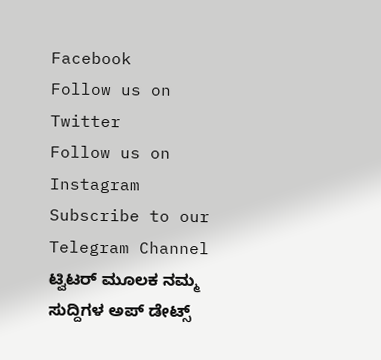Facebook
Follow us on Twitter
Follow us on Instagram
Subscribe to our Telegram Channel
ಟ್ವಿಟರ್ ಮೂಲಕ ನಮ್ಮ ಸುದ್ದಿಗಳ ಅಪ್ ಡೇಟ್ಸ್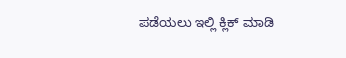ಪಡೆಯಲು ಇಲ್ಲಿ ಕ್ಲಿಕ್ ಮಾಡಿ